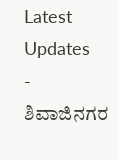Latest Updates
-
ಶಿವಾಜಿನಗರ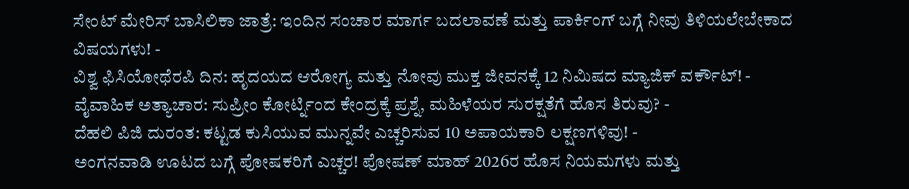ಸೇಂಟ್ ಮೇರಿಸ್ ಬಾಸಿಲಿಕಾ ಜಾತ್ರೆ: ಇಂದಿನ ಸಂಚಾರ ಮಾರ್ಗ ಬದಲಾವಣೆ ಮತ್ತು ಪಾರ್ಕಿಂಗ್ ಬಗ್ಗೆ ನೀವು ತಿಳಿಯಲೇಬೇಕಾದ ವಿಷಯಗಳು! -
ವಿಶ್ವ ಫಿಸಿಯೋಥೆರಪಿ ದಿನ: ಹೃದಯದ ಆರೋಗ್ಯ ಮತ್ತು ನೋವು ಮುಕ್ತ ಜೀವನಕ್ಕೆ 12 ನಿಮಿಷದ ಮ್ಯಾಜಿಕ್ ವರ್ಕೌಟ್! -
ವೈವಾಹಿಕ ಅತ್ಯಾಚಾರ: ಸುಪ್ರೀಂ ಕೋರ್ಟ್ನಿಂದ ಕೇಂದ್ರಕ್ಕೆ ಪ್ರಶ್ನೆ, ಮಹಿಳೆಯರ ಸುರಕ್ಷತೆಗೆ ಹೊಸ ತಿರುವು? -
ದೆಹಲಿ ಪಿಜಿ ದುರಂತ: ಕಟ್ಟಡ ಕುಸಿಯುವ ಮುನ್ನವೇ ಎಚ್ಚರಿಸುವ 10 ಅಪಾಯಕಾರಿ ಲಕ್ಷಣಗಳಿವು! -
ಅಂಗನವಾಡಿ ಊಟದ ಬಗ್ಗೆ ಪೋಷಕರಿಗೆ ಎಚ್ಚರ! ಪೋಷಣ್ ಮಾಹ್ 2026ರ ಹೊಸ ನಿಯಮಗಳು ಮತ್ತು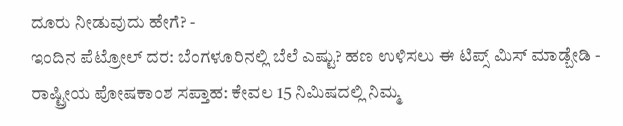ದೂರು ನೀಡುವುದು ಹೇಗೆ? -
ಇಂದಿನ ಪೆಟ್ರೋಲ್ ದರ: ಬೆಂಗಳೂರಿನಲ್ಲಿ ಬೆಲೆ ಎಷ್ಟು? ಹಣ ಉಳಿಸಲು ಈ ಟಿಪ್ಸ್ ಮಿಸ್ ಮಾಡ್ಬೇಡಿ -
ರಾಷ್ಟ್ರೀಯ ಪೋಷಕಾಂಶ ಸಪ್ತಾಹ: ಕೇವಲ 15 ನಿಮಿಷದಲ್ಲಿ ನಿಮ್ಮ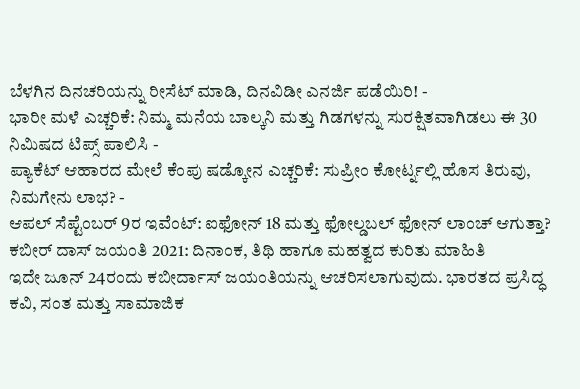ಬೆಳಗಿನ ದಿನಚರಿಯನ್ನು ರೀಸೆಟ್ ಮಾಡಿ, ದಿನವಿಡೀ ಎನರ್ಜಿ ಪಡೆಯಿರಿ! -
ಭಾರೀ ಮಳೆ ಎಚ್ಚರಿಕೆ: ನಿಮ್ಮ ಮನೆಯ ಬಾಲ್ಕನಿ ಮತ್ತು ಗಿಡಗಳನ್ನು ಸುರಕ್ಷಿತವಾಗಿಡಲು ಈ 30 ನಿಮಿಷದ ಟಿಪ್ಸ್ ಪಾಲಿಸಿ -
ಪ್ಯಾಕೆಟ್ ಆಹಾರದ ಮೇಲೆ ಕೆಂಪು ಷಡ್ಕೋನ ಎಚ್ಚರಿಕೆ: ಸುಪ್ರೀಂ ಕೋರ್ಟ್ನಲ್ಲಿ ಹೊಸ ತಿರುವು, ನಿಮಗೇನು ಲಾಭ? -
ಆಪಲ್ ಸೆಪ್ಟೆಂಬರ್ 9ರ ಇವೆಂಟ್: ಐಫೋನ್ 18 ಮತ್ತು ಫೋಲ್ಡಬಲ್ ಫೋನ್ ಲಾಂಚ್ ಆಗುತ್ತಾ?
ಕಬೀರ್ ದಾಸ್ ಜಯಂತಿ 2021: ದಿನಾಂಕ, ತಿಥಿ ಹಾಗೂ ಮಹತ್ವದ ಕುರಿತು ಮಾಹಿತಿ
ಇದೇ ಜೂನ್ 24ರಂದು ಕಬೀರ್ದಾಸ್ ಜಯಂತಿಯನ್ನು ಆಚರಿಸಲಾಗುವುದು. ಭಾರತದ ಪ್ರಸಿದ್ಧ ಕವಿ, ಸಂತ ಮತ್ತು ಸಾಮಾಜಿಕ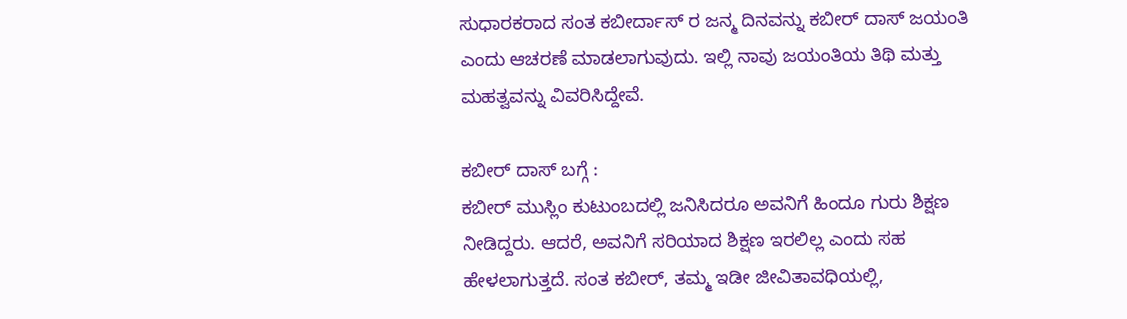ಸುಧಾರಕರಾದ ಸಂತ ಕಬೀರ್ದಾಸ್ ರ ಜನ್ಮ ದಿನವನ್ನು ಕಬೀರ್ ದಾಸ್ ಜಯಂತಿ ಎಂದು ಆಚರಣೆ ಮಾಡಲಾಗುವುದು. ಇಲ್ಲಿ ನಾವು ಜಯಂತಿಯ ತಿಥಿ ಮತ್ತು ಮಹತ್ವವನ್ನು ವಿವರಿಸಿದ್ದೇವೆ.

ಕಬೀರ್ ದಾಸ್ ಬಗ್ಗೆ :
ಕಬೀರ್ ಮುಸ್ಲಿಂ ಕುಟುಂಬದಲ್ಲಿ ಜನಿಸಿದರೂ ಅವನಿಗೆ ಹಿಂದೂ ಗುರು ಶಿಕ್ಷಣ ನೀಡಿದ್ದರು. ಆದರೆ, ಅವನಿಗೆ ಸರಿಯಾದ ಶಿಕ್ಷಣ ಇರಲಿಲ್ಲ ಎಂದು ಸಹ ಹೇಳಲಾಗುತ್ತದೆ. ಸಂತ ಕಬೀರ್, ತಮ್ಮ ಇಡೀ ಜೀವಿತಾವಧಿಯಲ್ಲಿ,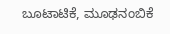ಬೂಟಾಟಿಕೆ, ಮೂಢನಂಬಿಕೆ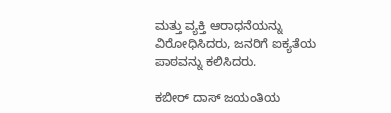ಮತ್ತು ವ್ಯಕ್ತಿ ಆರಾಧನೆಯನ್ನು ವಿರೋಧಿಸಿದರು, ಜನರಿಗೆ ಐಕ್ಯತೆಯ ಪಾಠವನ್ನು ಕಲಿಸಿದರು.

ಕಬೀರ್ ದಾಸ್ ಜಯಂತಿಯ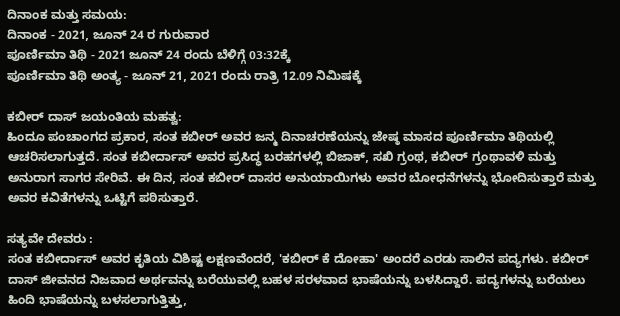ದಿನಾಂಕ ಮತ್ತು ಸಮಯ:
ದಿನಾಂಕ - 2021, ಜೂನ್ 24 ರ ಗುರುವಾರ
ಪೂರ್ಣಿಮಾ ತಿಥಿ - 2021 ಜೂನ್ 24 ರಂದು ಬೆಳಿಗ್ಗೆ 03:32ಕ್ಕೆ
ಪೂರ್ಣಿಮಾ ತಿಥಿ ಅಂತ್ಯ - ಜೂನ್ 21, 2021 ರಂದು ರಾತ್ರಿ 12.09 ನಿಮಿಷಕ್ಕೆ

ಕಬೀರ್ ದಾಸ್ ಜಯಂತಿಯ ಮಹತ್ವ:
ಹಿಂದೂ ಪಂಚಾಂಗದ ಪ್ರಕಾರ, ಸಂತ ಕಬೀರ್ ಅವರ ಜನ್ಮ ದಿನಾಚರಣೆಯನ್ನು ಜೇಷ್ಠ ಮಾಸದ ಪೂರ್ಣಿಮಾ ತಿಥಿಯಲ್ಲಿ ಆಚರಿಸಲಾಗುತ್ತದೆ. ಸಂತ ಕಬೀರ್ದಾಸ್ ಅವರ ಪ್ರಸಿದ್ಧ ಬರಹಗಳಲ್ಲಿ ಬಿಜಾಕ್, ಸಖಿ ಗ್ರಂಥ, ಕಬೀರ್ ಗ್ರಂಥಾವಳಿ ಮತ್ತು ಅನುರಾಗ ಸಾಗರ ಸೇರಿವೆ. ಈ ದಿನ, ಸಂತ ಕಬೀರ್ ದಾಸರ ಅನುಯಾಯಿಗಳು ಅವರ ಬೋಧನೆಗಳನ್ನು ಭೋದಿಸುತ್ತಾರೆ ಮತ್ತು ಅವರ ಕವಿತೆಗಳನ್ನು ಒಟ್ಟಿಗೆ ಪಠಿಸುತ್ತಾರೆ.

ಸತ್ಯವೇ ದೇವರು :
ಸಂತ ಕಬೀರ್ದಾಸ್ ಅವರ ಕೃತಿಯ ವಿಶಿಷ್ಟ ಲಕ್ಷಣವೆಂದರೆ, 'ಕಬೀರ್ ಕೆ ದೋಹಾ' ಅಂದರೆ ಎರಡು ಸಾಲಿನ ಪದ್ಯಗಳು. ಕಬೀರ್ ದಾಸ್ ಜೀವನದ ನಿಜವಾದ ಅರ್ಥವನ್ನು ಬರೆಯುವಲ್ಲಿ ಬಹಳ ಸರಳವಾದ ಭಾಷೆಯನ್ನು ಬಳಸಿದ್ದಾರೆ. ಪದ್ಯಗಳನ್ನು ಬರೆಯಲು ಹಿಂದಿ ಭಾಷೆಯನ್ನು ಬಳಸಲಾಗುತ್ತಿತ್ತು,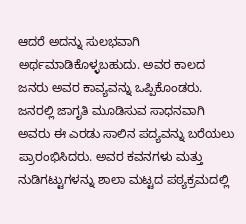ಆದರೆ ಅದನ್ನು ಸುಲಭವಾಗಿ ಅರ್ಥಮಾಡಿಕೊಳ್ಳಬಹುದು. ಅವರ ಕಾಲದ ಜನರು ಅವರ ಕಾವ್ಯವನ್ನು ಒಪ್ಪಿಕೊಂಡರು. ಜನರಲ್ಲಿ ಜಾಗೃತಿ ಮೂಡಿಸುವ ಸಾಧನವಾಗಿ ಅವರು ಈ ಎರಡು ಸಾಲಿನ ಪದ್ಯವನ್ನು ಬರೆಯಲು ಪ್ರಾರಂಭಿಸಿದರು. ಅವರ ಕವನಗಳು ಮತ್ತು ನುಡಿಗಟ್ಟುಗಳನ್ನು ಶಾಲಾ ಮಟ್ಟದ ಪಠ್ಯಕ್ರಮದಲ್ಲಿ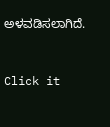ಅಳವಡಿಸಲಾಗಿದೆ.



Click it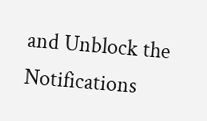and Unblock the Notifications